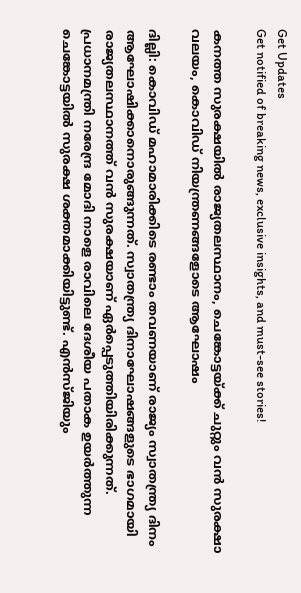Get Updates
Get notified of breaking news, exclusive insights, and must-see stories!

കനത്ത സുരക്ഷയിൽ രാജ്യതലസ്ഥാനം, ചെങ്കോട്ടയ്ക്ക് ചുറ്റും വൻ സുരക്ഷാ വലയം, കൊവിഡ് നിയന്ത്രണങ്ങളോടെ ആഘോഷം

ദില്ലി: കൊവിഡ് മഹാമാരിക്കിടെ രണ്ടാം തവണയാണ് രാജ്യം സ്വാതന്ത്ര്യ ദിനം ആഘോഷിക്കാനൊരുങ്ങുന്നത്. സ്വാതന്ത്ര്യ ദിനാഘോഷങ്ങളുടെ ഭാഗമായി രാജ്യതലസ്ഥാനത്ത് വന്‍ സുരക്ഷയാണ് ഏര്‍പ്പെടുത്തിയിരിക്കുന്നത്. പ്രധാനമന്ത്രി നരേന്ദ്ര മോദി നാളെ രാവിലെ ദേശീയ പതാക ഉയര്‍ത്തുന്ന ചെങ്കോട്ടയില്‍ സുരക്ഷ ശക്തമാക്കിയിട്ടുണ്ട്. എന്‍സ്ജിയും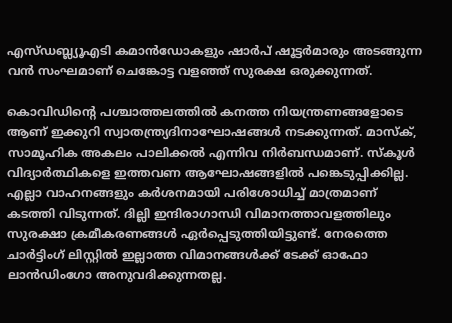എസ്ഡബ്ല്യൂഎടി കമാന്‍ഡോകളും ഷാര്‍പ് ഷൂട്ടര്‍മാരും അടങ്ങുന്ന വന്‍ സംഘമാണ് ചെങ്കോട്ട വളഞ്ഞ് സുരക്ഷ ഒരുക്കുന്നത്.

കൊവിഡിന്റെ പശ്ചാത്തലത്തില്‍ കനത്ത നിയന്ത്രണങ്ങളോടെ ആണ് ഇക്കുറി സ്വാതന്ത്ര്യദിനാഘോഷങ്ങള്‍ നടക്കുന്നത്. മാസ്‌ക്, സാമൂഹിക അകലം പാലിക്കല്‍ എന്നിവ നിര്‍ബന്ധമാണ്. സ്‌കൂള്‍ വിദ്യാര്‍ത്ഥികളെ ഇത്തവണ ആഘോഷങ്ങളില്‍ പങ്കെടുപ്പിക്കില്ല. എല്ലാ വാഹനങ്ങളും കര്‍ശനമായി പരിശോധിച്ച് മാത്രമാണ് കടത്തി വിടുന്നത്. ദില്ലി ഇന്ദിരാഗാന്ധി വിമാനത്താവളത്തിലും സുരക്ഷാ ക്രമീകരണങ്ങള്‍ ഏര്‍പ്പെടുത്തിയിട്ടുണ്ട്. നേരത്തെ ചാര്‍ട്ടിംഗ് ലിസ്റ്റില്‍ ഇല്ലാത്ത വിമാനങ്ങള്‍ക്ക് ടേക്ക് ഓഫോ ലാന്‍ഡിംഗോ അനുവദിക്കുന്നതല്ല.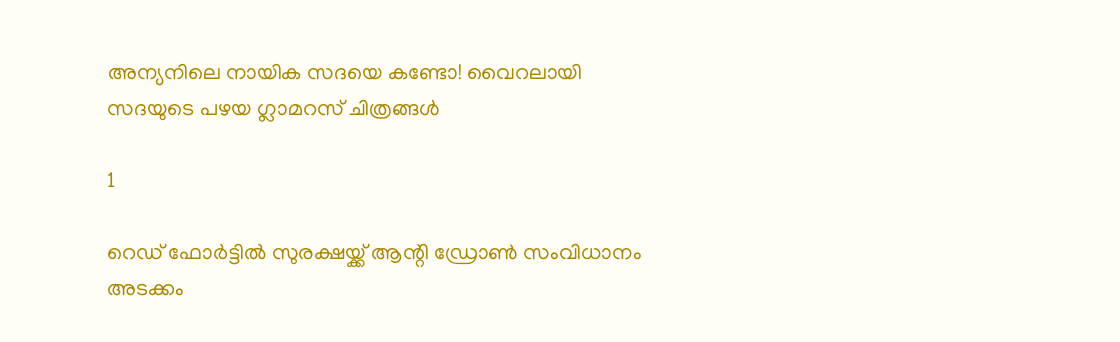അന്യനിലെ നായിക സദയെ കണ്ടോ! വൈറലായി സദയുടെ പഴയ ഗ്ലാമറസ് ചിത്രങ്ങൾ

1

റെഡ് ഫോര്‍ട്ടില്‍ സുരക്ഷയ്ക്ക് ആന്റി ഡ്രോണ്‍ സംവിധാനം അടക്കം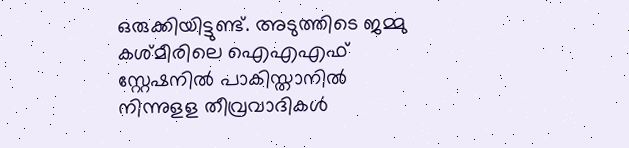ഒരുക്കിയിട്ടുണ്ട്. അടുത്തിടെ ജമ്മു കശ്മീരിലെ ഐഎഎഫ് സ്റ്റേഷനില്‍ പാകിസ്താനില്‍ നിന്നുളള തീവ്രവാദികള്‍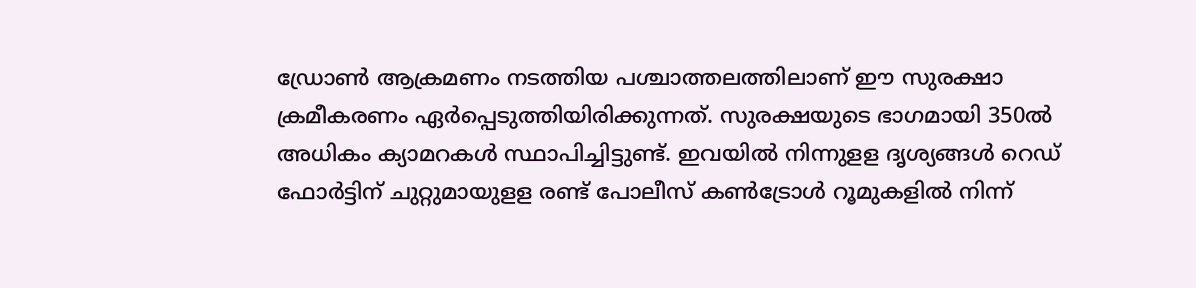ഡ്രോണ്‍ ആക്രമണം നടത്തിയ പശ്ചാത്തലത്തിലാണ് ഈ സുരക്ഷാ ക്രമീകരണം ഏര്‍പ്പെടുത്തിയിരിക്കുന്നത്. സുരക്ഷയുടെ ഭാഗമായി 350ല്‍ അധികം ക്യാമറകള്‍ സ്ഥാപിച്ചിട്ടുണ്ട്. ഇവയില്‍ നിന്നുളള ദൃശ്യങ്ങള്‍ റെഡ് ഫോര്‍ട്ടിന് ചുറ്റുമായുളള രണ്ട് പോലീസ് കണ്‍ട്രോള്‍ റൂമുകളില്‍ നിന്ന്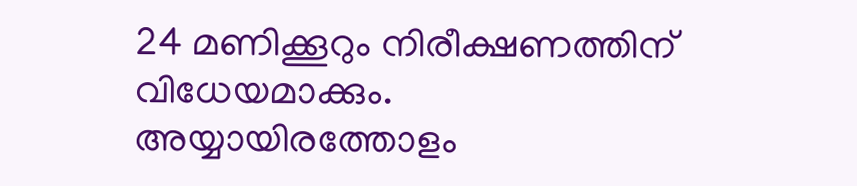24 മണിക്കൂറും നിരീക്ഷണത്തിന് വിധേയമാക്കും. അയ്യായിരത്തോളം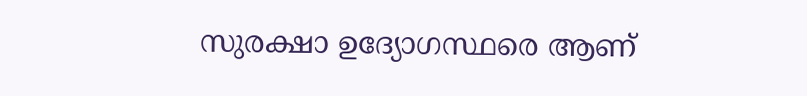സുരക്ഷാ ഉദ്യോഗസ്ഥരെ ആണ്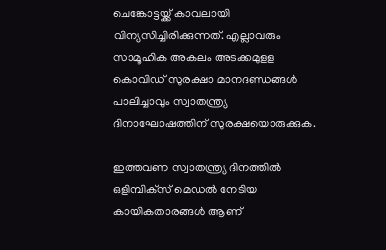ചെങ്കോട്ടയ്ക്ക് കാവലായി വിന്യസിച്ചിരിക്കുന്നത്. എല്ലാവരും സാമൂഹിക അകലം അടക്കമുളള കൊവിഡ് സുരക്ഷാ മാനദണ്ഡങ്ങള്‍ പാലിച്ചാവും സ്വാതന്ത്ര്യ ദിനാഘോഷത്തിന് സുരക്ഷയൊരുക്കുക.

ഇത്തവണ സ്വാതന്ത്ര്യ ദിനത്തില്‍ ഒളിമ്പിക്‌സ് മെഡല്‍ നേടിയ കായികതാരങ്ങള്‍ ആണ്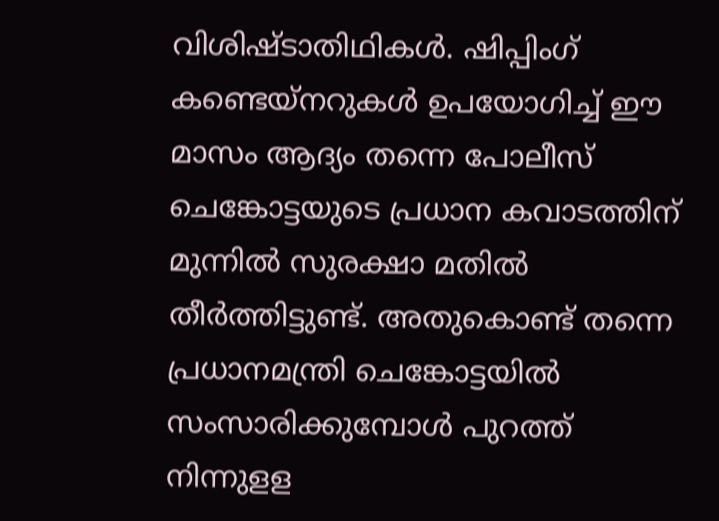വിശിഷ്ടാതിഥികള്‍. ഷിപ്പിംഗ് കണ്ടെയ്‌നറുകള്‍ ഉപയോഗിച്ച് ഈ മാസം ആദ്യം തന്നെ പോലീസ് ചെങ്കോട്ടയുടെ പ്രധാന കവാടത്തിന് മുന്നില്‍ സുരക്ഷാ മതില്‍ തീര്‍ത്തിട്ടുണ്ട്. അതുകൊണ്ട് തന്നെ പ്രധാനമന്ത്രി ചെങ്കോട്ടയില്‍ സംസാരിക്കുമ്പോള്‍ പുറത്ത് നിന്നുളള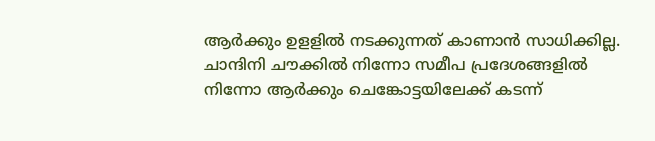ആര്‍ക്കും ഉളളില്‍ നടക്കുന്നത് കാണാന്‍ സാധിക്കില്ല. ചാന്ദിനി ചൗക്കില്‍ നിന്നോ സമീപ പ്രദേശങ്ങളില്‍ നിന്നോ ആര്‍ക്കും ചെങ്കോട്ടയിലേക്ക് കടന്ന്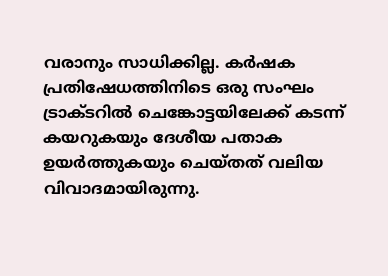വരാനും സാധിക്കില്ല. കര്‍ഷക പ്രതിഷേധത്തിനിടെ ഒരു സംഘം ട്രാക്ടറില്‍ ചെങ്കോട്ടയിലേക്ക് കടന്ന് കയറുകയും ദേശീയ പതാക ഉയര്‍ത്തുകയും ചെയ്തത് വലിയ വിവാദമായിരുന്നു.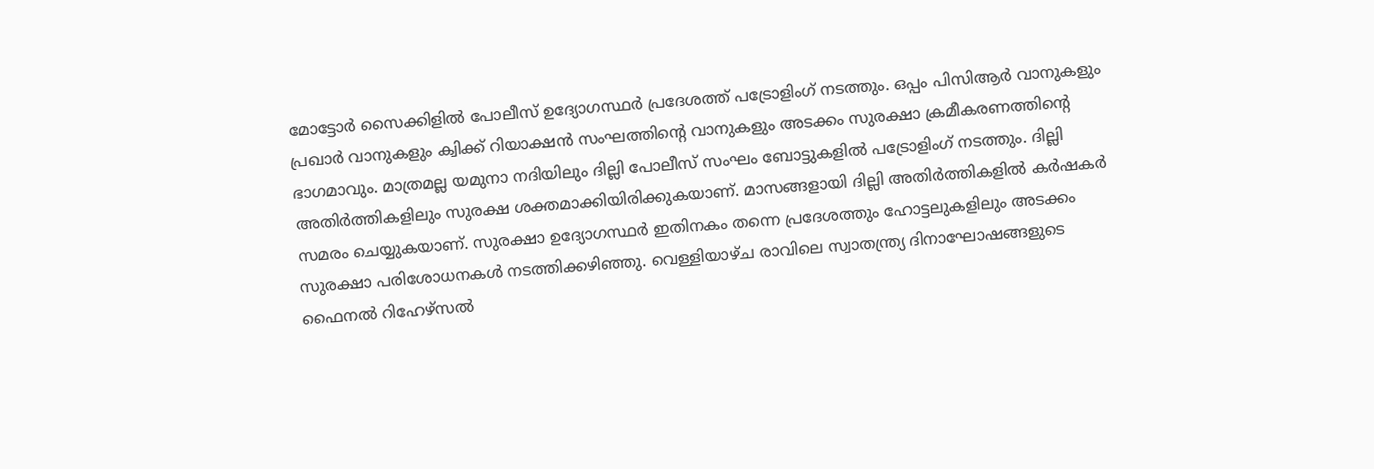മോട്ടോര്‍ സൈക്കിളില്‍ പോലീസ് ഉദ്യോഗസ്ഥര്‍ പ്രദേശത്ത് പട്രോളിംഗ് നടത്തും. ഒപ്പം പിസിആര്‍ വാനുകളും പ്രഖാര്‍ വാനുകളും ക്വിക്ക് റിയാക്ഷന്‍ സംഘത്തിന്റെ വാനുകളും അടക്കം സുരക്ഷാ ക്രമീകരണത്തിന്റെ ഭാഗമാവും. മാത്രമല്ല യമുനാ നദിയിലും ദില്ലി പോലീസ് സംഘം ബോട്ടുകളില്‍ പട്രോളിംഗ് നടത്തും. ദില്ലി അതിര്‍ത്തികളിലും സുരക്ഷ ശക്തമാക്കിയിരിക്കുകയാണ്. മാസങ്ങളായി ദില്ലി അതിര്‍ത്തികളില്‍ കര്‍ഷകര്‍ സമരം ചെയ്യുകയാണ്. സുരക്ഷാ ഉദ്യോഗസ്ഥര്‍ ഇതിനകം തന്നെ പ്രദേശത്തും ഹോട്ടലുകളിലും അടക്കം സുരക്ഷാ പരിശോധനകള്‍ നടത്തിക്കഴിഞ്ഞു. വെള്ളിയാഴ്ച രാവിലെ സ്വാതന്ത്ര്യ ദിനാഘോഷങ്ങളുടെ ഫൈനല്‍ റിഹേഴ്‌സല്‍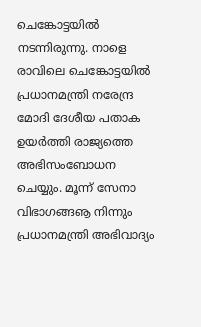ചെങ്കോട്ടയില്‍ നടന്നിരുന്നു. നാളെ രാവിലെ ചെങ്കോട്ടയില്‍ പ്രധാനമന്ത്രി നരേന്ദ്ര മോദി ദേശീയ പതാക ഉയര്‍ത്തി രാജ്യത്തെ അഭിസംബോധന ചെയ്യും. മൂന്ന് സേനാ വിഭാഗങ്ങൡ നിന്നും പ്രധാനമന്ത്രി അഭിവാദ്യം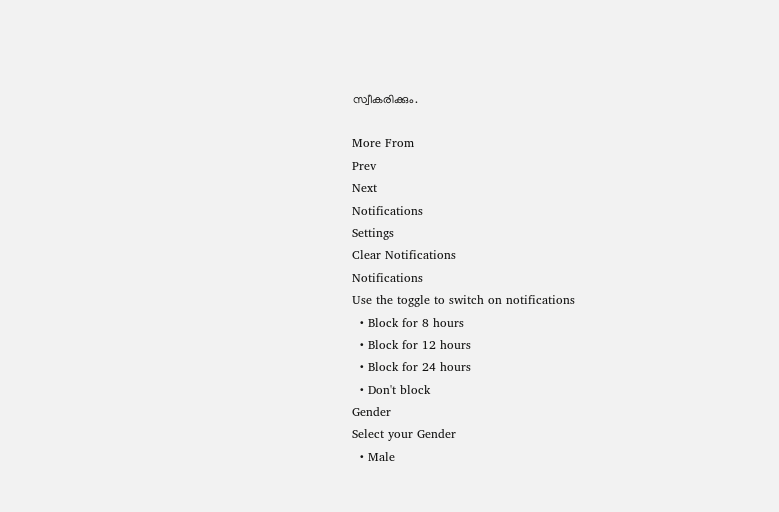സ്വീകരിക്കും.

More From
Prev
Next
Notifications
Settings
Clear Notifications
Notifications
Use the toggle to switch on notifications
  • Block for 8 hours
  • Block for 12 hours
  • Block for 24 hours
  • Don't block
Gender
Select your Gender
  • Male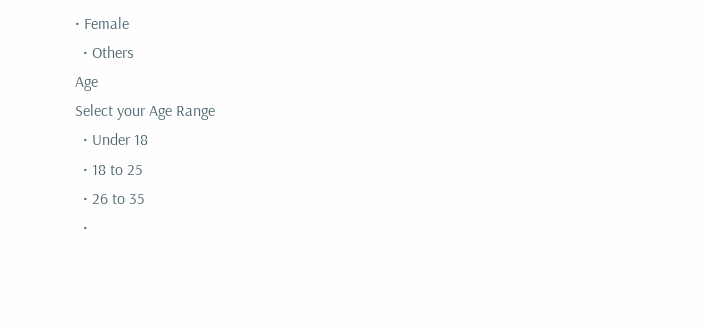• Female
  • Others
Age
Select your Age Range
  • Under 18
  • 18 to 25
  • 26 to 35
  •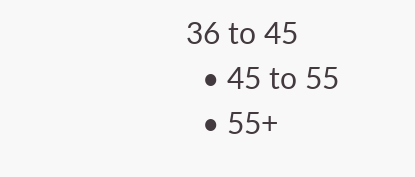36 to 45
  • 45 to 55
  • 55+